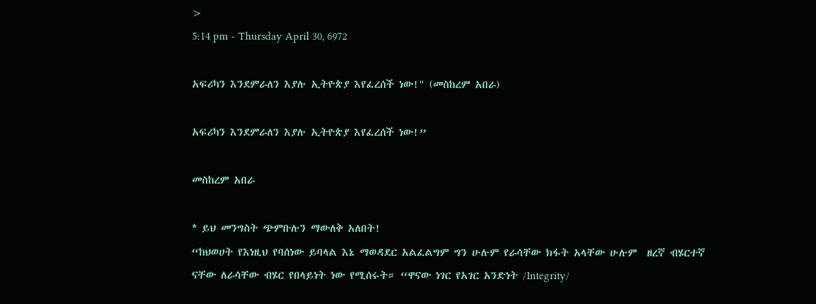>
5:14 pm - Thursday April 30, 6972

አፍሪካን እንደምራለን እያሉ ኢትዮጵያ እየፈረሰች ነው!" (መስከረም አበራ)

አፍሪካን እንደምራለን እያሉ ኢትዮጵያ እየፈረሰች ነው!”

መስከረም አበራ

* ይህ መንግስት ጭምቡሉን ማውለቅ አለበት!
“ከህወሀት የእነዚህ የባሰነው ይባላል እኔ ማወዳደር አልፈልግም ግን ሁሉም የራሳቸው ክፋት አላቸው ሁሉም  ዘረኛ ብሄርተኛ ናቸው ለራሳቸው ብሄር የበላይነት ነው የሚሰሩት። “ዋናው ነገር የአገር አንድነት /Integrity/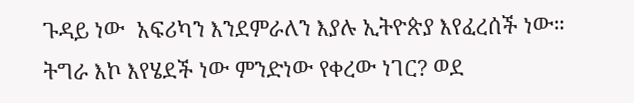ጉዳይ ነው  አፍሪካን እንደምራለን እያሉ ኢትዮጵያ እየፈረሰች ነው። ትግራ እኮ እየሄደች ነው ምንድነው የቀረው ነገር? ወደ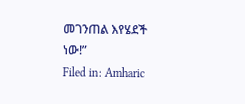መገንጠል እየሄደች ነው!”
Filed in: Amharic